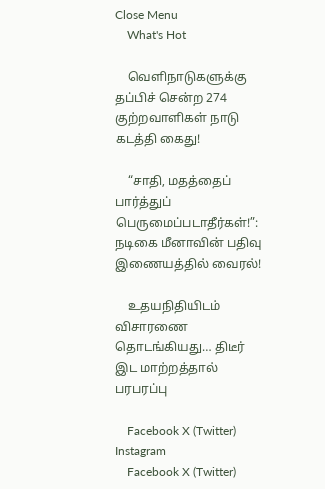Close Menu
    What's Hot

    வெளிநாடுகளுக்கு தப்பிச் சென்ற 274  குற்றவாளிகள் நாடு கடத்தி கைது!

    “சாதி, மதத்தைப் பார்த்துப் பெருமைப்படாதீர்கள்!”: நடிகை மீனாவின் பதிவு இணையத்தில் வைரல்!

    உதயநிதியிடம் விசாரணை தொடங்கியது… திடீர் இட மாற்றத்தால் பரபரப்பு

    Facebook X (Twitter) Instagram
    Facebook X (Twitter)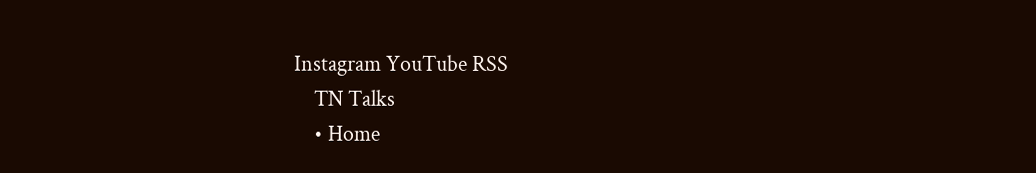Instagram YouTube RSS
    TN Talks
    • Home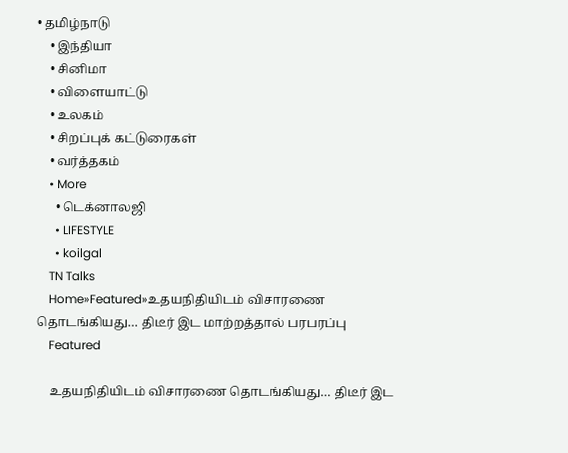• தமிழ்நாடு
    • இந்தியா
    • சினிமா
    • விளையாட்டு
    • உலகம்
    • சிறப்புக் கட்டுரைகள்
    • வர்த்தகம்
    • More
      • டெக்னாலஜி
      • LIFESTYLE
      • koilgal
    TN Talks
    Home»Featured»உதயநிதியிடம் விசாரணை தொடங்கியது… திடீர் இட மாற்றத்தால் பரபரப்பு
    Featured

    உதயநிதியிடம் விசாரணை தொடங்கியது… திடீர் இட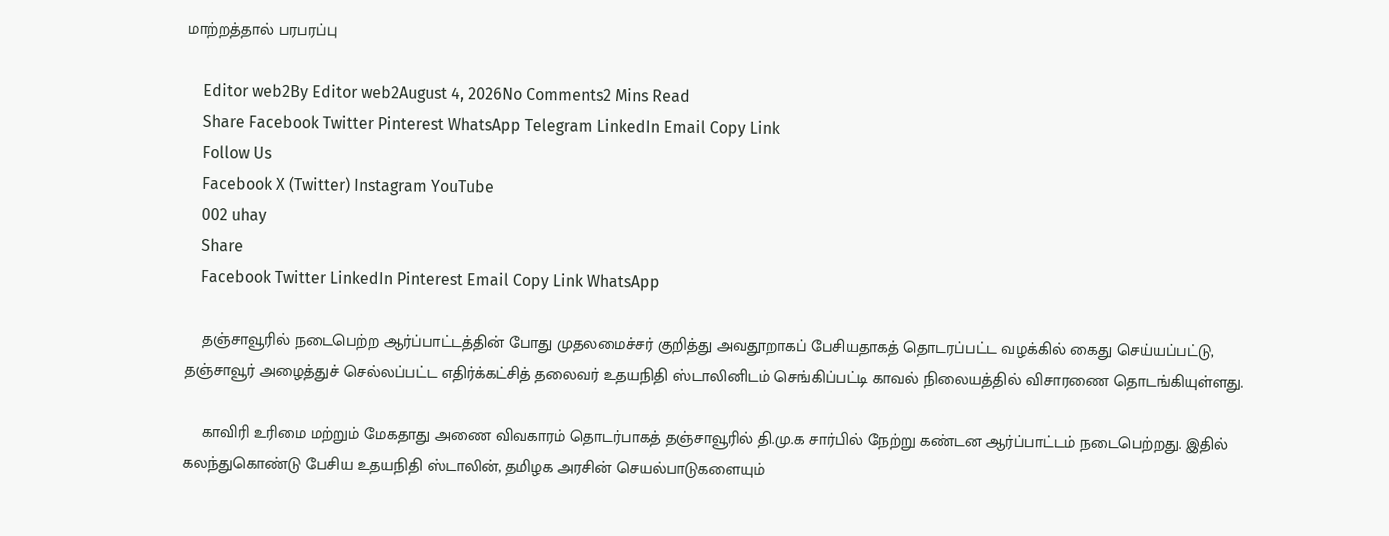மாற்றத்தால் பரபரப்பு

    Editor web2By Editor web2August 4, 2026No Comments2 Mins Read
    Share Facebook Twitter Pinterest WhatsApp Telegram LinkedIn Email Copy Link
    Follow Us
    Facebook X (Twitter) Instagram YouTube
    002 uhay
    Share
    Facebook Twitter LinkedIn Pinterest Email Copy Link WhatsApp

    தஞ்சாவூரில் நடைபெற்ற ஆர்ப்பாட்டத்தின் போது முதலமைச்சர் குறித்து அவதூறாகப் பேசியதாகத் தொடரப்பட்ட வழக்கில் கைது செய்யப்பட்டு, தஞ்சாவூர் அழைத்துச் செல்லப்பட்ட எதிர்க்கட்சித் தலைவர் உதயநிதி ஸ்டாலினிடம் செங்கிப்பட்டி காவல் நிலையத்தில் விசாரணை தொடங்கியுள்ளது.

    காவிரி உரிமை மற்றும் மேகதாது அணை விவகாரம் தொடர்பாகத் தஞ்சாவூரில் தி.மு.க சார்பில் நேற்று கண்டன ஆர்ப்பாட்டம் நடைபெற்றது. இதில் கலந்துகொண்டு பேசிய உதயநிதி ஸ்டாலின், தமிழக அரசின் செயல்பாடுகளையும்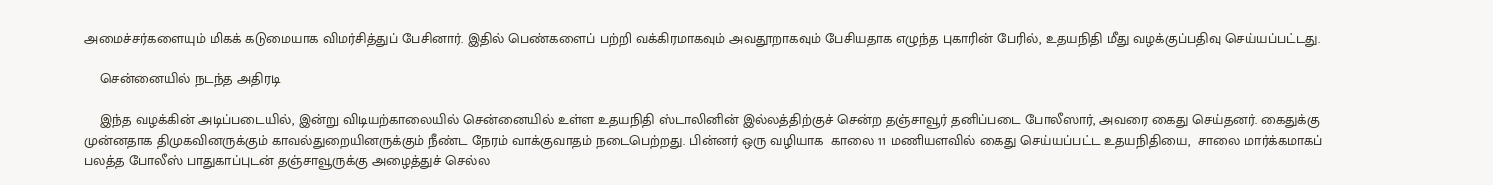அமைச்சர்களையும் மிகக் கடுமையாக விமர்சித்துப் பேசினார். இதில் பெண்களைப் பற்றி வக்கிரமாகவும் அவதூறாகவும் பேசியதாக எழுந்த புகாரின் பேரில், உதயநிதி மீது வழக்குப்பதிவு செய்யப்பட்டது.

    சென்னையில் நடந்த அதிரடி

    இந்த வழக்கின் அடிப்படையில், இன்று விடியற்காலையில் சென்னையில் உள்ள உதயநிதி ஸ்டாலினின் இல்லத்திற்குச் சென்ற தஞ்சாவூர் தனிப்படை போலீஸார், அவரை கைது செய்தனர். கைதுக்கு முன்னதாக திமுகவினருக்கும் காவல்துறையினருக்கும் நீண்ட நேரம் வாக்குவாதம் நடைபெற்றது. பின்னர் ஒரு வழியாக  காலை 11 மணியளவில் கைது செய்யப்பட்ட உதயநிதியை,  சாலை மார்க்கமாகப் பலத்த போலீஸ் பாதுகாப்புடன் தஞ்சாவூருக்கு அழைத்துச் செல்ல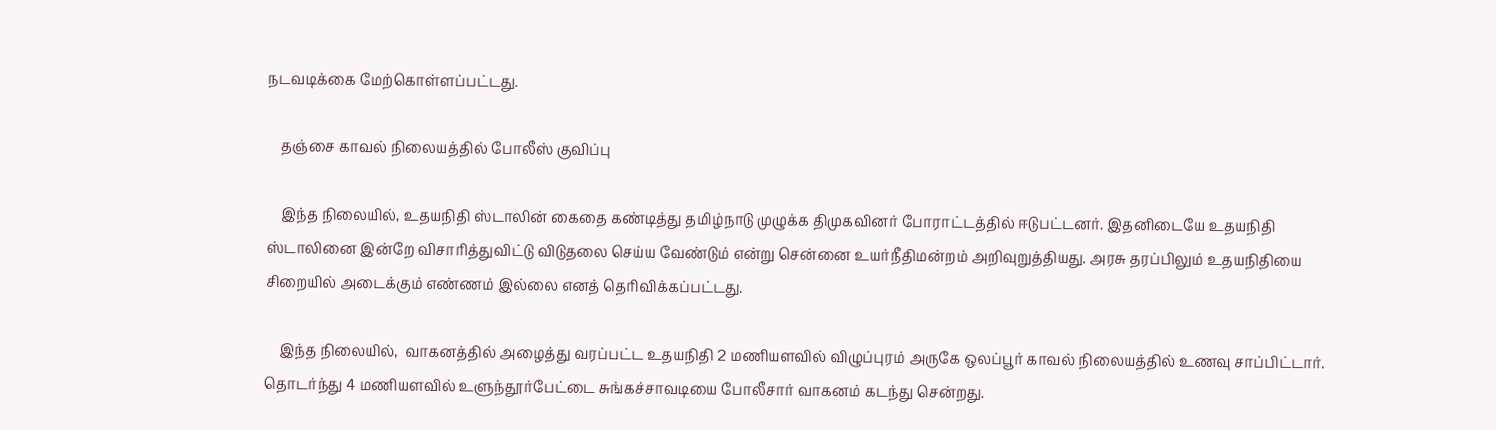நடவடிக்கை மேற்கொள்ளப்பட்டது.

    தஞ்சை காவல் நிலையத்தில் போலீஸ் குவிப்பு

    இந்த நிலையில், உதயநிதி ஸ்டாலின் கைதை கண்டித்து தமிழ்நாடு முழுக்க திமுகவினர் போராட்டத்தில் ஈடுபட்டனர். இதனிடையே உதயநிதி ஸ்டாலினை இன்றே விசாரித்துவிட்டு விடுதலை செய்ய வேண்டும் என்று சென்னை உயர்நீதிமன்றம் அறிவுறுத்தியது. அரசு தரப்பிலும் உதயநிதியை சிறையில் அடைக்கும் எண்ணம் இல்லை எனத் தெரிவிக்கப்பட்டது.

    இந்த நிலையில்,  வாகனத்தில் அழைத்து வரப்பட்ட உதயநிதி 2 மணியளவில் விழுப்புரம் அருகே ஒலப்பூர் காவல் நிலையத்தில் உணவு சாப்பிட்டார். தொடர்ந்து 4 மணியளவில் உளுந்தூர்பேட்டை சுங்கச்சாவடியை போலீசார் வாகனம் கடந்து சென்றது.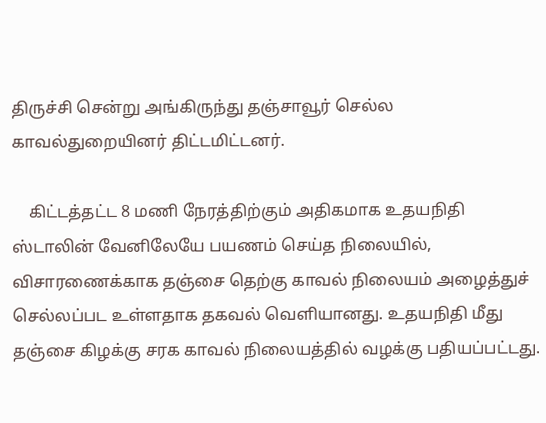திருச்சி சென்று அங்கிருந்து தஞ்சாவூர் செல்ல காவல்துறையினர் திட்டமிட்டனர்.

    கிட்டத்தட்ட 8 மணி நேரத்திற்கும் அதிகமாக உதயநிதி ஸ்டாலின் வேனிலேயே பயணம் செய்த நிலையில், விசாரணைக்காக தஞ்சை தெற்கு காவல் நிலையம் அழைத்துச் செல்லப்பட உள்ளதாக தகவல் வெளியானது. உதயநிதி மீது தஞ்சை கிழக்கு சரக காவல் நிலையத்தில் வழக்கு பதியப்பட்டது.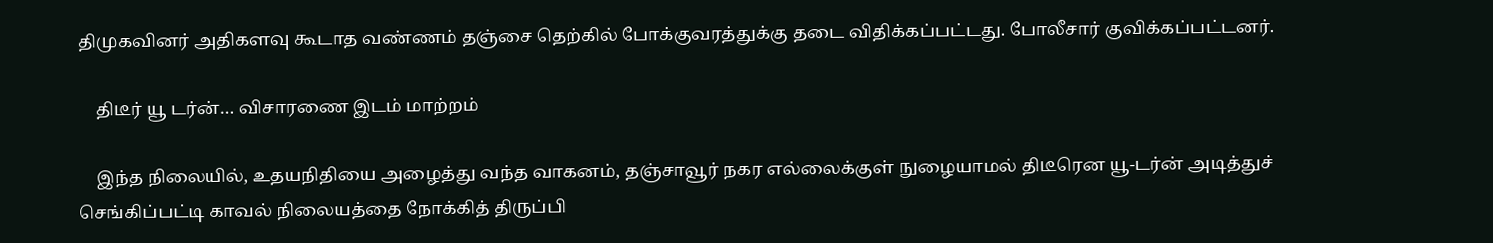திமுகவினர் அதிகளவு கூடாத வண்ணம் தஞ்சை தெற்கில் போக்குவரத்துக்கு தடை விதிக்கப்பட்டது. போலீசார் குவிக்கப்பட்டனர்.

    திடீர் யூ டர்ன்… விசாரணை இடம் மாற்றம்

    இந்த நிலையில், உதயநிதியை அழைத்து வந்த வாகனம், தஞ்சாவூர் நகர எல்லைக்குள் நுழையாமல் திடீரென யூ-டர்ன் அடித்துச் செங்கிப்பட்டி காவல் நிலையத்தை நோக்கித் திருப்பி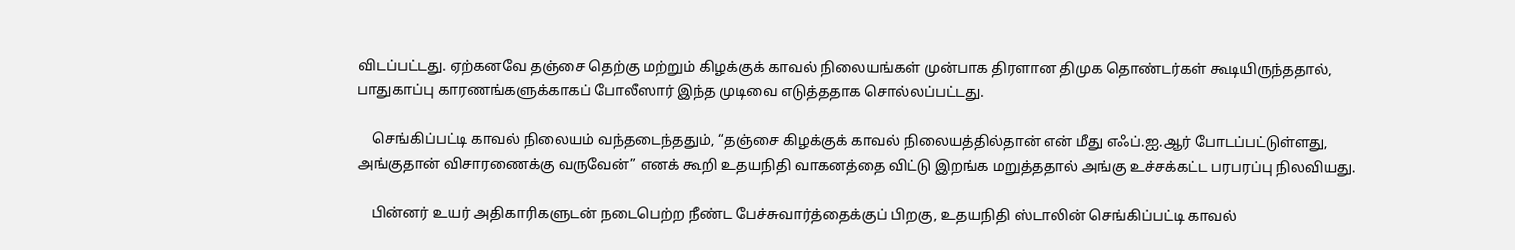விடப்பட்டது. ஏற்கனவே தஞ்சை தெற்கு மற்றும் கிழக்குக் காவல் நிலையங்கள் முன்பாக திரளான திமுக தொண்டர்கள் கூடியிருந்ததால், பாதுகாப்பு காரணங்களுக்காகப் போலீஸார் இந்த முடிவை எடுத்ததாக சொல்லப்பட்டது.

    செங்கிப்பட்டி காவல் நிலையம் வந்தடைந்ததும், “தஞ்சை கிழக்குக் காவல் நிலையத்தில்தான் என் மீது எஃப்.ஐ.ஆர் போடப்பட்டுள்ளது, அங்குதான் விசாரணைக்கு வருவேன்” எனக் கூறி உதயநிதி வாகனத்தை விட்டு இறங்க மறுத்ததால் அங்கு உச்சக்கட்ட பரபரப்பு நிலவியது.

    பின்னர் உயர் அதிகாரிகளுடன் நடைபெற்ற நீண்ட பேச்சுவார்த்தைக்குப் பிறகு, உதயநிதி ஸ்டாலின் செங்கிப்பட்டி காவல்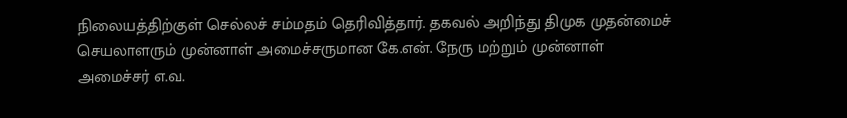நிலையத்திற்குள் செல்லச் சம்மதம் தெரிவித்தார். தகவல் அறிந்து திமுக முதன்மைச் செயலாளரும் முன்னாள் அமைச்சருமான கே.என். நேரு மற்றும் முன்னாள் அமைச்சர் எ.வ.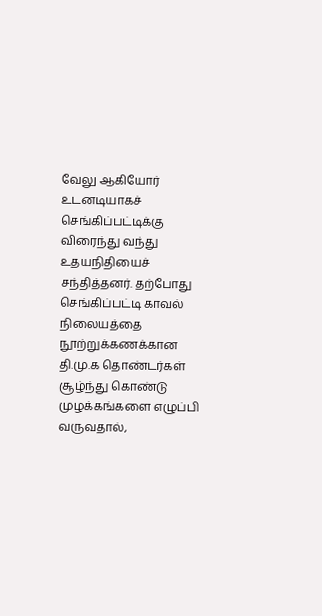வேலு ஆகியோர் உடனடியாகச் செங்கிப்பட்டிக்கு விரைந்து வந்து உதயநிதியைச் சந்தித்தனர். தற்போது செங்கிப்பட்டி காவல் நிலையத்தை நூற்றுக்கணக்கான தி.மு.க தொண்டர்கள் சூழ்ந்து கொண்டு முழக்கங்களை எழுப்பி வருவதால்,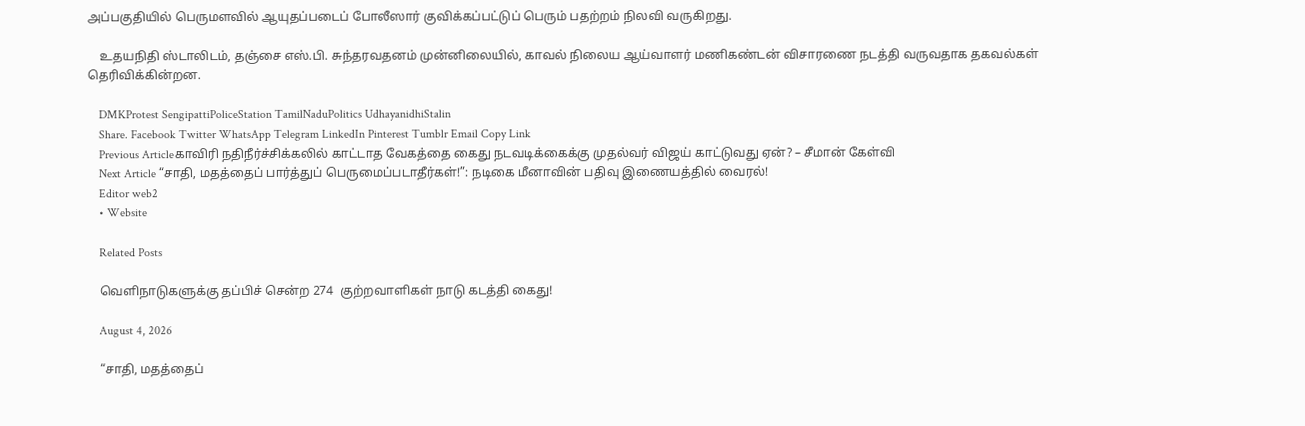அப்பகுதியில் பெருமளவில் ஆயுதப்படைப் போலீஸார் குவிக்கப்பட்டுப் பெரும் பதற்றம் நிலவி வருகிறது.

    உதயநிதி ஸ்டாலிடம், தஞ்சை எஸ்.பி. சுந்தரவதனம் முன்னிலையில், காவல் நிலைய ஆய்வாளர் மணிகண்டன் விசாரணை நடத்தி வருவதாக தகவல்கள் தெரிவிக்கின்றன.

    DMKProtest SengipattiPoliceStation TamilNaduPolitics UdhayanidhiStalin
    Share. Facebook Twitter WhatsApp Telegram LinkedIn Pinterest Tumblr Email Copy Link
    Previous Articleகாவிரி நதிநீர்ச்சிக்கலில் காட்டாத வேகத்தை கைது நடவடிக்கைக்கு முதல்வர் விஜய் காட்டுவது ஏன்? – சீமான் கேள்வி
    Next Article “சாதி, மதத்தைப் பார்த்துப் பெருமைப்படாதீர்கள்!”: நடிகை மீனாவின் பதிவு இணையத்தில் வைரல்!
    Editor web2
    • Website

    Related Posts

    வெளிநாடுகளுக்கு தப்பிச் சென்ற 274  குற்றவாளிகள் நாடு கடத்தி கைது!

    August 4, 2026

    “சாதி, மதத்தைப்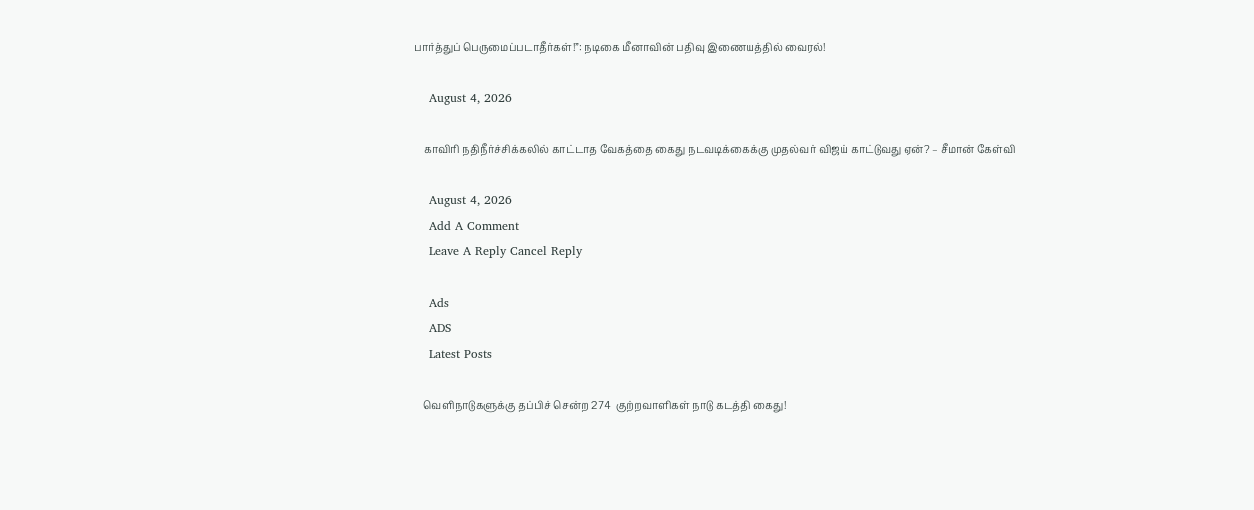பார்த்துப் பெருமைப்படாதீர்கள்!”: நடிகை மீனாவின் பதிவு இணையத்தில் வைரல்!

    August 4, 2026

    காவிரி நதிநீர்ச்சிக்கலில் காட்டாத வேகத்தை கைது நடவடிக்கைக்கு முதல்வர் விஜய் காட்டுவது ஏன்? – சீமான் கேள்வி

    August 4, 2026
    Add A Comment
    Leave A Reply Cancel Reply

    Ads
    ADS
    Latest Posts

    வெளிநாடுகளுக்கு தப்பிச் சென்ற 274  குற்றவாளிகள் நாடு கடத்தி கைது!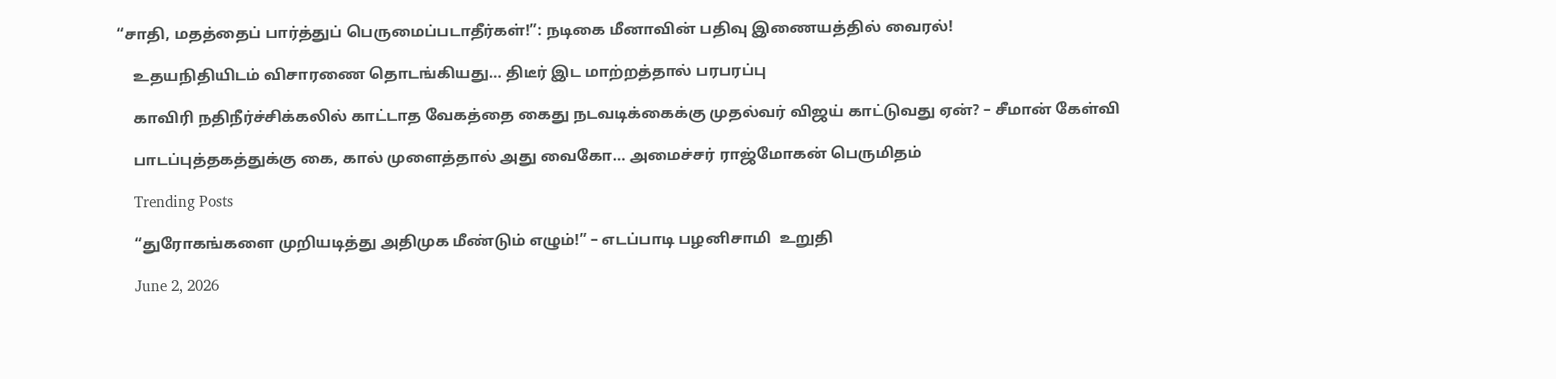“சாதி, மதத்தைப் பார்த்துப் பெருமைப்படாதீர்கள்!”: நடிகை மீனாவின் பதிவு இணையத்தில் வைரல்!

    உதயநிதியிடம் விசாரணை தொடங்கியது… திடீர் இட மாற்றத்தால் பரபரப்பு

    காவிரி நதிநீர்ச்சிக்கலில் காட்டாத வேகத்தை கைது நடவடிக்கைக்கு முதல்வர் விஜய் காட்டுவது ஏன்? – சீமான் கேள்வி

    பாடப்புத்தகத்துக்கு கை, கால் முளைத்தால் அது வைகோ… அமைச்சர் ராஜ்மோகன் பெருமிதம்

    Trending Posts

    “துரோகங்களை முறியடித்து அதிமுக மீண்டும் எழும்!” – எடப்பாடி பழனிசாமி  உறுதி

    June 2, 2026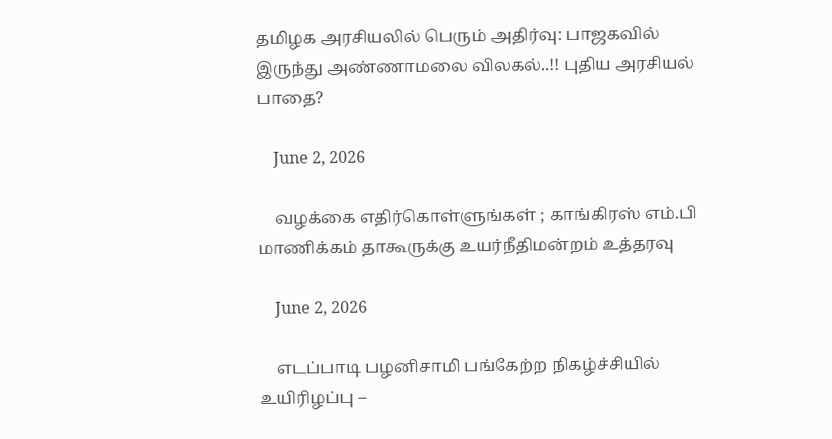தமிழக அரசியலில் பெரும் அதிர்வு: பாஜகவில் இருந்து அண்ணாமலை விலகல்..!! புதிய அரசியல் பாதை?

    June 2, 2026

    வழக்கை எதிர்கொள்ளுங்கள் ; காங்கிரஸ் எம்.பி மாணிக்கம் தாகூருக்கு உயர்நீதிமன்றம் உத்தரவு

    June 2, 2026

    எடப்பாடி பழனிசாமி பங்கேற்ற நிகழ்ச்சியில் உயிரிழப்பு –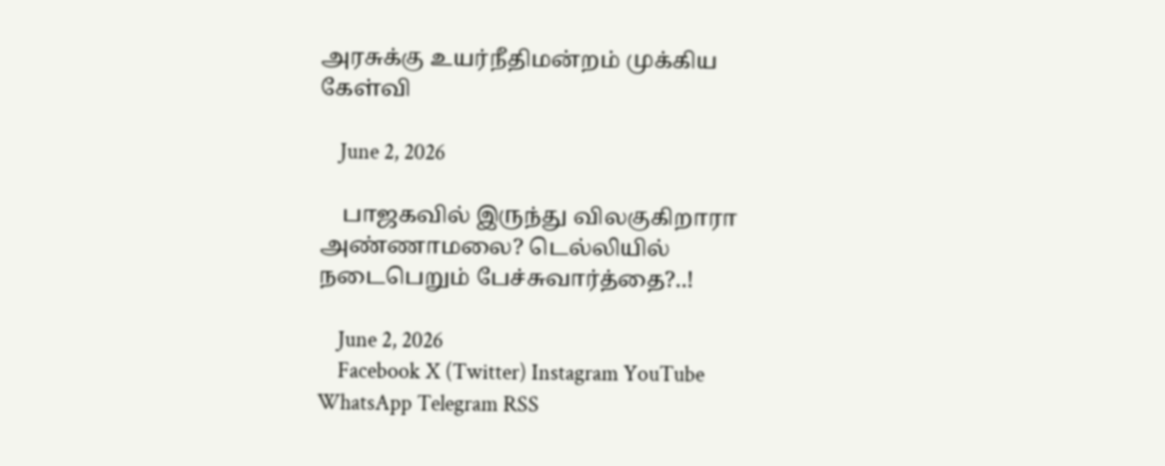அரசுக்கு உயர்நீதிமன்றம் முக்கிய கேள்வி

    June 2, 2026

    பாஜகவில் இருந்து விலகுகிறாரா அண்ணாமலை? டெல்லியில் நடைபெறும் பேச்சுவார்த்தை?..!

    June 2, 2026
    Facebook X (Twitter) Instagram YouTube WhatsApp Telegram RSS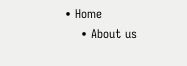• Home
    • About us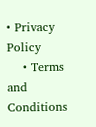• Privacy Policy
    • Terms and Conditions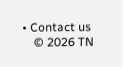• Contact us
    © 2026 TN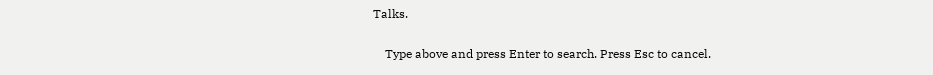Talks.

    Type above and press Enter to search. Press Esc to cancel.